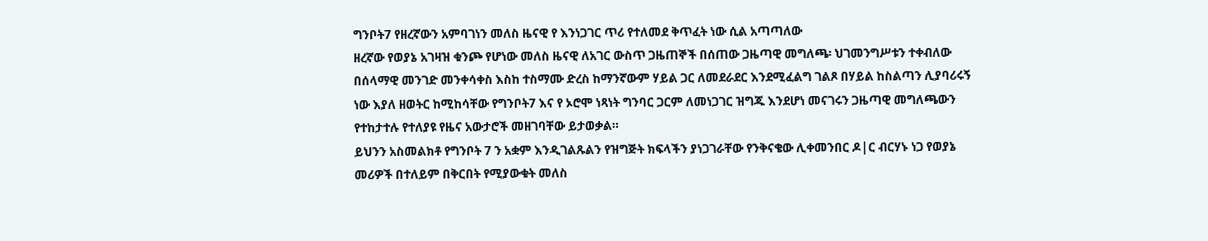ግንቦት7 የዘረኛውን አምባገነን መለስ ዜናዊ የ እንነጋገር ጥሪ የተለመደ ቅጥፈት ነው ሲል አጣጣለው
ዘረኛው የወያኔ አገዛዝ ቁንጮ የሆነው መለስ ዜናዊ ለአገር ውስጥ ጋዜጠኞች በሰጠው ጋዜጣዊ መግለጫ፡ ህገመንግሥቱን ተቀብለው በሰላማዊ መንገድ መንቀሳቀስ እስከ ተስማሙ ድረስ ከማንኛውም ሃይል ጋር ለመደራደር እንደሚፈልግ ገልጾ በሃይል ከስልጣን ሊያባሪሩኝ ነው እያለ ዘወትር ከሚከሳቸው የግንቦት7 እና የ ኦሮሞ ነጻነት ግንባር ጋርም ለመነጋገር ዝግጁ እንደሆነ መናገሩን ጋዜጣዊ መግለጫውን የተከታተሉ የተለያዩ የዜና አውታሮች መዘገባቸው ይታወቃል።
ይህንን አስመልክቶ የግንቦት 7 ን አቋም እንዲገልጹልን የዝግጅት ክፍላችን ያነጋገራቸው የንቅናቄው ሊቀመንበር ዶ|ር ብርሃኑ ነጋ የወያኔ መሪዎች በተለይም በቅርበት የሚያውቁት መለስ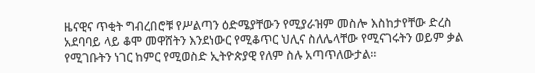ዜናዊና ጥቂት ግብረበሮቹ የሥልጣን ዕድሜያቸውን የሚያራዝም መስሎ እስከታየቸው ድረስ አደባባይ ላይ ቆሞ መዋሸትን እንደነውር የሚቆጥር ህሊና ስለሌላቸው የሚናገሩትን ወይም ቃል የሚገቡትን ነገር ከምር የሚወስድ ኢትዮጵያዊ የለም ስሉ አጣጥለውታል።